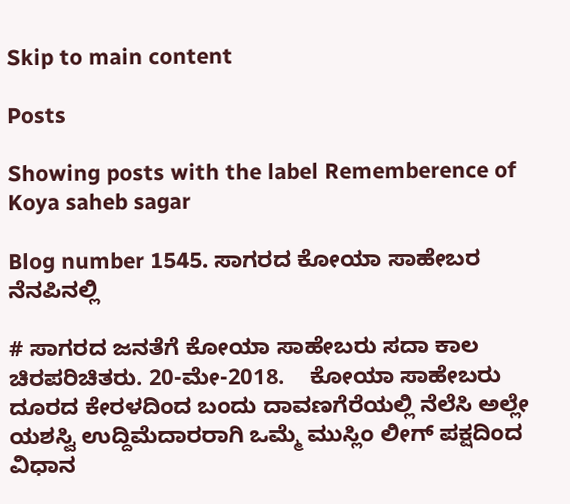Skip to main content

Posts

Showing posts with the label Rememberence of Koya saheb sagar

Blog number 1545. ಸಾಗರದ ಕೋಯಾ ಸಾಹೇಬರ ನೆನಪಿನಲ್ಲಿ

# ಸಾಗರದ ಜನತೆಗೆ ಕೋಯಾ ಸಾಹೇಬರು ಸದಾ ಕಾಲ ಚಿರಪರಿಚಿತರು. 20-ಮೇ-2018.    ಕೋಯಾ ಸಾಹೇಬರು ದೂರದ ಕೇರಳದಿಂದ ಬಂದು ದಾವಣಗೆರೆಯಲ್ಲಿ ನೆಲೆಸಿ ಅಲ್ಲೇ ಯಶಸ್ವಿ ಉದ್ದಿಮೆದಾರರಾಗಿ ಒಮ್ಮೆ ಮುಸ್ಲಿಂ ಲೀಗ್ ಪಕ್ಷದಿಂದ ವಿಧಾನ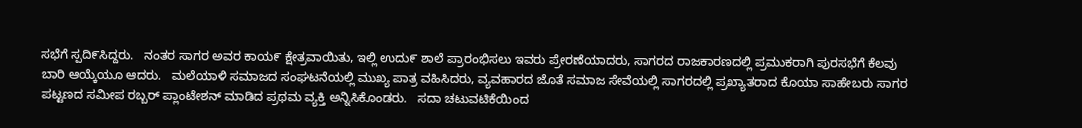ಸಭೆಗೆ ಸ್ಪದಿ೯ಸಿದ್ದರು.   ನಂತರ ಸಾಗರ ಅವರ ಕಾಯ೯ ಕ್ಷೇತ್ರವಾಯಿತು, ಇಲ್ಲಿ ಉದು೯ ಶಾಲೆ ಪ್ರಾರಂಭಿಸಲು ಇವರು ಪ್ರೇರಣೆಯಾದರು, ಸಾಗರದ ರಾಜಕಾರಣದಲ್ಲಿ ಪ್ರಮುಕರಾಗಿ ಪುರಸಭೆಗೆ ಕೆಲವು ಬಾರಿ ಆಯ್ಕೆಯೂ ಆದರು.   ಮಲೆಯಾಳಿ ಸಮಾಜದ ಸಂಘಟನೆಯಲ್ಲಿ ಮುಖ್ಯ ಪಾತ್ರ ವಹಿಸಿದರು, ವ್ಯವಹಾರದ ಜೊತೆ ಸಮಾಜ ಸೇವೆಯಲ್ಲಿ ಸಾಗರದಲ್ಲಿ ಪ್ರಖ್ಯಾತರಾದ ಕೊಯಾ ಸಾಹೇಬರು ಸಾಗರ ಪಟ್ಟಣದ ಸಮೀಪ ರಬ್ಬರ್ ಪ್ಲಾಂಟೇಶನ್ ಮಾಡಿದ ಪ್ರಥಮ ವ್ಯಕ್ತಿ ಅನ್ನಿಸಿಕೊಂಡರು.   ಸದಾ ಚಟುವಟಿಕೆಯಿಂದ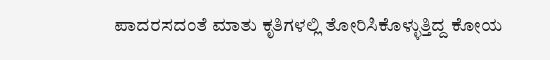ಪಾದರಸದಂತೆ ಮಾತು ಕೃತಿಗಳಲ್ಲಿ ತೋರಿಸಿಕೊಳ್ಳುತ್ತಿದ್ದ ಕೋಯ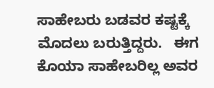ಸಾಹೇಬರು ಬಡವರ ಕಷ್ಟಕ್ಕೆ ಮೊದಲು ಬರುತ್ತಿದ್ದರು.   ಈಗ ಕೊಯಾ ಸಾಹೇಬರಿಲ್ಲ ಅವರ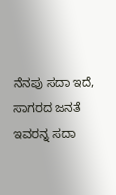ನೆನಪು ಸದಾ ಇದೆ, ಸಾಗರದ ಜನತೆ ಇವರನ್ನ ಸದಾ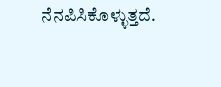ನೆನಪಿಸಿಕೊಳ್ಳುತ್ತದೆ.